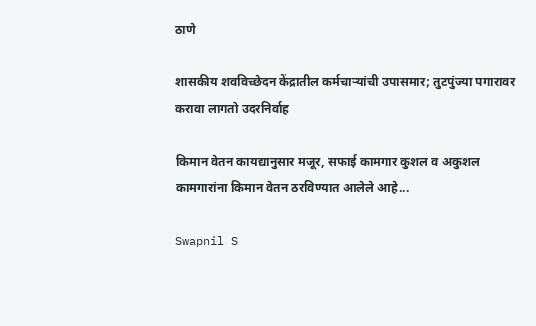ठाणे

शासकीय शवविच्छेदन केंद्रातील कर्मचाऱ्यांची उपासमार; तुटपुंज्या पगारावर करावा लागतो उदरनिर्वाह

किमान वेतन कायद्यानुसार मजूर, सफाई कामगार कुशल व अकुशल कामगारांना किमान वेतन ठरविण्यात आलेले आहे...

Swapnil S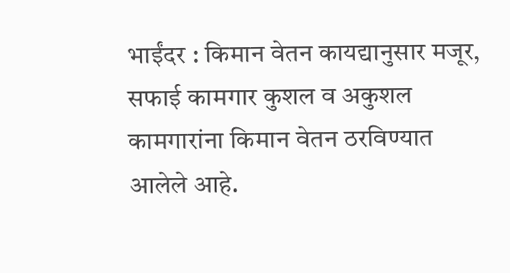भाईंदर : किमान वेतन कायद्यानुसार मजूर, सफाई कामगार कुशल व अकुशल कामगारांना किमान वेतन ठरविण्यात आलेले आहे.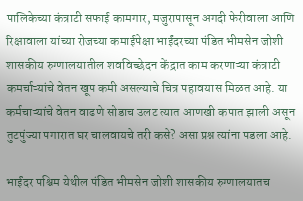पालिकेच्या कंत्राटी सफाई कामगार, मजुरापासून अगदी फेरीवाला आणि रिक्षावाला यांच्या रोजच्या कमाईपेक्षा भाईंदरच्या पंडित भीमसेन जोशी शासकीय रुग्णालयातील शवविच्छेदन केंद्रात काम करणाऱ्या कंत्राटी कमर्चाऱ्यांचे वेतन खूप कमी असल्याचे चित्र पहावयास मिळत आहे. या कर्मचाऱ्यांचे वेतन वाढणे सोडाच उलट त्यात आणखी कपात झाली असून तुटपुंज्या पगारात घर चालवायचे तरी कसे? असा प्रश्न त्यांना पडला आहे.

भाईंदर पश्चिम येथील पंडित भीमसेन जोशी शासकीय रुग्णालयातच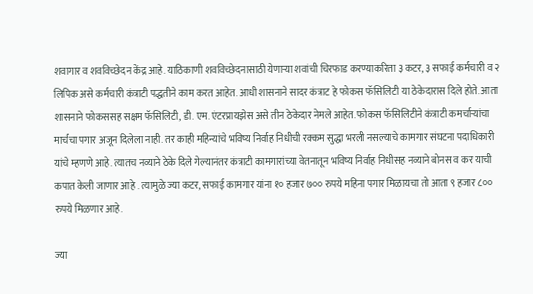शवागार व शवविच्छेदन केंद्र आहे. याठिकाणी शवविच्छेदनासाठी येणाऱ्या शवांची चिरफाड करण्याकरिता ३ कटर, ३ सफाई कर्मचारी व २ लिपिक असे कर्मचारी कंत्राटी पद्धतीने काम करत आहेत. आधी शासनाने सादर कंत्राट हे फोकस फॅसिलिटी या ठेकेदारास दिले होते. आता शासनाने फोकससह सक्षम फॅसिलिटी, डी. एम. एंटरप्रायझेस असे तीन ठेकेदार नेमले आहेत. फोकस फॅसिलिटीने कंत्राटी कमर्चाऱ्यांचा मार्चचा पगार अजून दिलेला नाही. तर काही महिन्यांचे भविष्य निर्वाह निधीची रक्कम सुद्धा भरली नसल्याचे कामगार संघटना पदाधिकारी यांचे म्हणणे आहे. त्यातच नव्याने ठेके दिले गेल्यानंतर कंत्राटी कामगारांच्या वेतनातून भविष्य निर्वाह निधीसह नव्याने बोनस व कर याची कपात केली जाणार आहे . त्यामुळे ज्या कटर, सफाई कामगार यांना १० हजार ७०० रुपये महिना पगार मिळायचा तो आता ९ हजार ८०० रुपये मिळणार आहे.

ज्या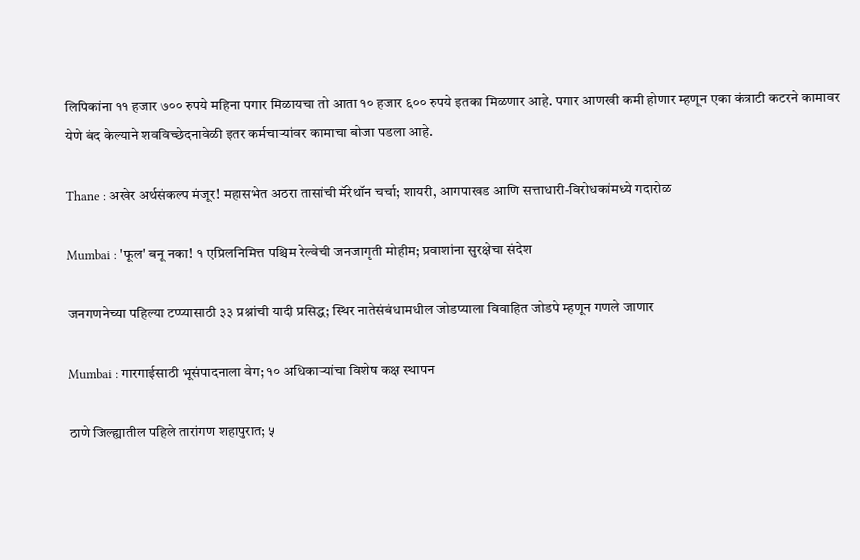लिपिकांना ११ हजार ७०० रुपये महिना पगार मिळायचा तो आता १० हजार ६०० रुपये इतका मिळणार आहे. पगार आणखी कमी होणार म्हणून एका कंत्राटी कटरने कामावर येणे बंद केल्याने शवविच्छेदनावेळी इतर कर्मचाऱ्यांवर कामाचा बोजा पडला आहे.

Thane : अखेर अर्थसंकल्प मंजूर! महासभेत अठरा तासांची मॅरेथॉन चर्चा; शायरी, आगपाखड आणि सत्ताधारी-विरोधकांमध्ये गदारोळ

Mumbai : 'फूल' बनू नका! १ एप्रिलनिमित्त पश्चिम रेल्वेची जनजागृती मोहीम; प्रवाशांना सुरक्षेचा संदेश

जनगणनेच्या पहिल्या टप्प्यासाठी ३३ प्रश्नांची यादी प्रसिद्ध; स्थिर नातेसंबंधामधील जोडप्याला विवाहित जोडपे म्हणून गणले जाणार

Mumbai : गारगाईसाठी भूसंपादनाला वेग; १० अधिकाऱ्यांचा विशेष कक्ष स्थापन

ठाणे जिल्ह्यातील पहिले तारांगण शहापुरात; ५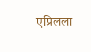एप्रिलला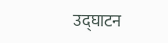उद्घाटन